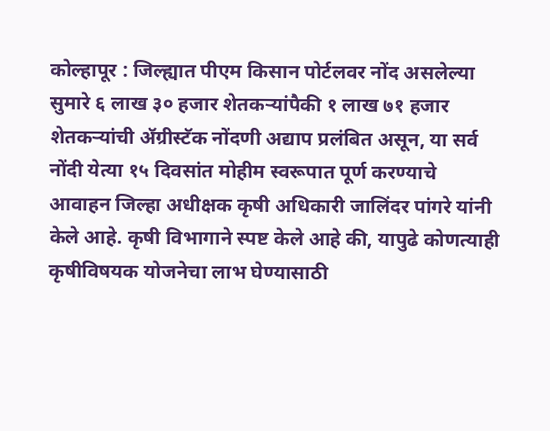कोल्हापूर : जिल्ह्यात पीएम किसान पोर्टलवर नोंद असलेल्या सुमारे ६ लाख ३० हजार शेतकऱ्यांपैकी १ लाख ७१ हजार शेतकऱ्यांची ॲग्रीस्टॅक नोंदणी अद्याप प्रलंबित असून, या सर्व नोंदी येत्या १५ दिवसांत मोहीम स्वरूपात पूर्ण करण्याचे आवाहन जिल्हा अधीक्षक कृषी अधिकारी जालिंदर पांगरे यांनी केले आहे. कृषी विभागाने स्पष्ट केले आहे की, यापुढे कोणत्याही कृषीविषयक योजनेचा लाभ घेण्यासाठी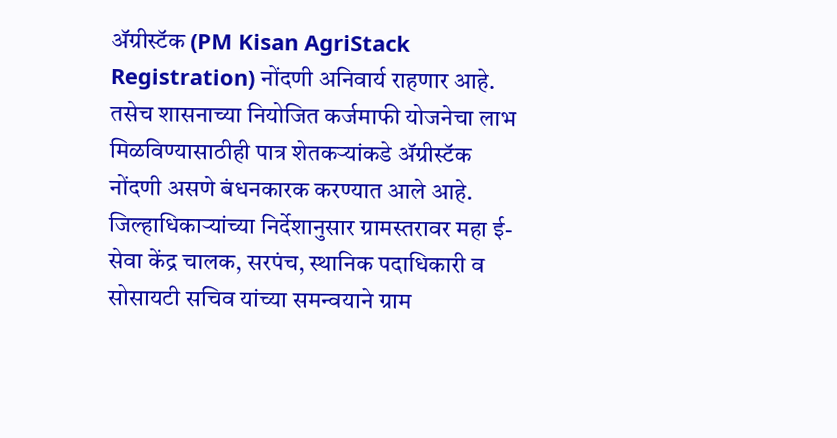ॲग्रीस्टॅक (PM Kisan AgriStack Registration) नोंदणी अनिवार्य राहणार आहे.
तसेच शासनाच्या नियोजित कर्जमाफी योजनेचा लाभ मिळविण्यासाठीही पात्र शेतकऱ्यांकडे ॲग्रीस्टॅक नोंदणी असणे बंधनकारक करण्यात आले आहे. जिल्हाधिकाऱ्यांच्या निर्देशानुसार ग्रामस्तरावर महा ई-सेवा केंद्र चालक, सरपंच, स्थानिक पदाधिकारी व सोसायटी सचिव यांच्या समन्वयाने ग्राम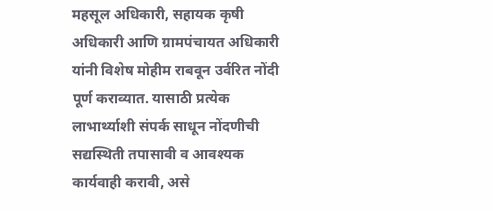महसूल अधिकारी, सहायक कृषी अधिकारी आणि ग्रामपंचायत अधिकारी यांनी विशेष मोहीम राबवून उर्वरित नोंदी पूर्ण कराव्यात. यासाठी प्रत्येक लाभार्थ्याशी संपर्क साधून नोंदणीची सद्यस्थिती तपासावी व आवश्यक कार्यवाही करावी, असे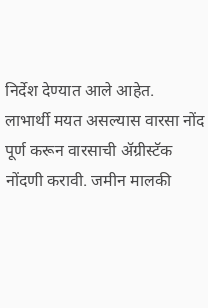निर्देश देण्यात आले आहेत.
लाभार्थी मयत असल्यास वारसा नोंद पूर्ण करून वारसाची ॲग्रीस्टॅक नोंदणी करावी. जमीन मालकी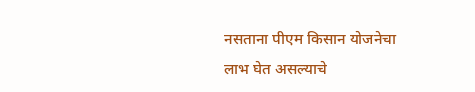नसताना पीएम किसान योजनेचा लाभ घेत असल्याचे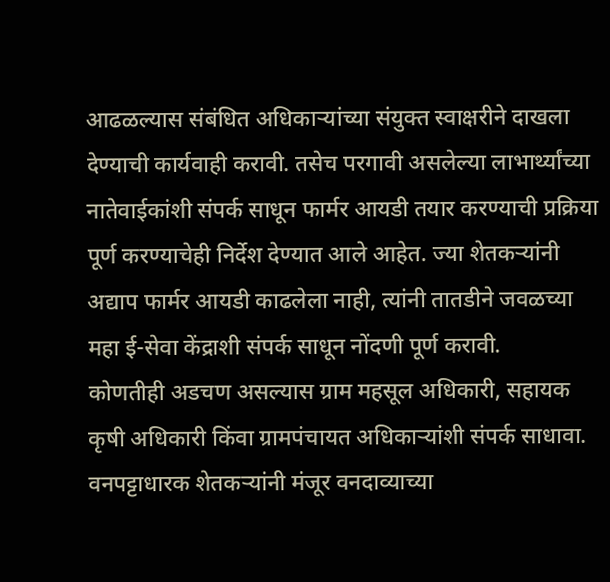आढळल्यास संबंधित अधिकाऱ्यांच्या संयुक्त स्वाक्षरीने दाखला देण्याची कार्यवाही करावी. तसेच परगावी असलेल्या लाभार्थ्यांच्या नातेवाईकांशी संपर्क साधून फार्मर आयडी तयार करण्याची प्रक्रिया पूर्ण करण्याचेही निर्देश देण्यात आले आहेत. ज्या शेतकऱ्यांनी अद्याप फार्मर आयडी काढलेला नाही, त्यांनी तातडीने जवळच्या महा ई-सेवा केंद्राशी संपर्क साधून नोंदणी पूर्ण करावी.
कोणतीही अडचण असल्यास ग्राम महसूल अधिकारी, सहायक कृषी अधिकारी किंवा ग्रामपंचायत अधिकाऱ्यांशी संपर्क साधावा. वनपट्टाधारक शेतकऱ्यांनी मंजूर वनदाव्याच्या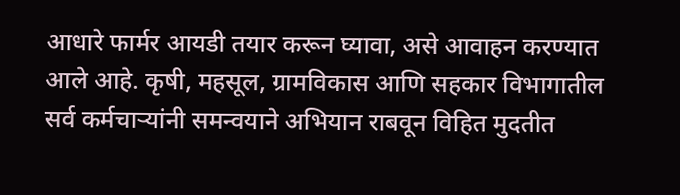आधारे फार्मर आयडी तयार करून घ्यावा, असे आवाहन करण्यात आले आहे. कृषी, महसूल, ग्रामविकास आणि सहकार विभागातील सर्व कर्मचाऱ्यांनी समन्वयाने अभियान राबवून विहित मुदतीत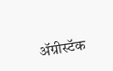ॲग्रीस्टॅक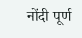नोंदी पूर्ण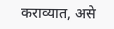कराव्यात, असे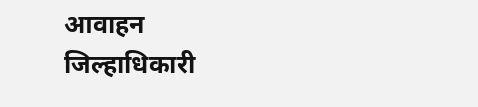आवाहन जिल्हाधिकारी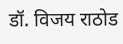डॉ. विजय राठोड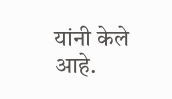यांनी केले आहे.